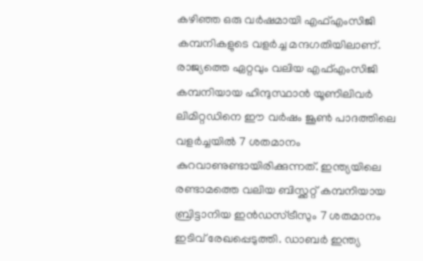കഴിഞ്ഞ ഒരു വർഷമായി എഫ്എംസിജി കമ്പനികളുടെ വളർച്ച മന്ദഗതിയിലാണ്. രാജ്യത്തെ ഏറ്റവും വലിയ എഫ്എംസിജി കമ്പനിയായ ഹിന്ദുസ്ഥാൻ യൂണിലിവർ ലിമിറ്റഡിനെ ഈ വർഷം ജൂൺ പാദത്തിലെ വളർച്ചയിൽ 7 ശതമാനം കുറവാണുണ്ടായിരിക്കുന്നത്. ഇന്ത്യയിലെ രണ്ടാമത്തെ വലിയ ബിസ്ക്കറ്റ് കമ്പനിയായ ബ്രിട്ടാനിയ ഇൻഡസ്ട്രീസും 7 ശതമാനം ഇടിവ് രേഖപ്പെടുത്തി. ഡാബർ ഇന്ത്യ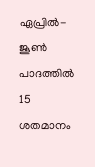ഏപ്രിൽ-ജൂൺ പാദത്തിൽ 15 ശതമാനം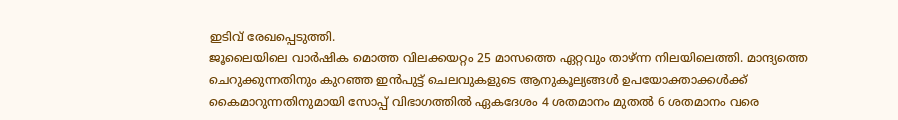ഇടിവ് രേഖപ്പെടുത്തി.
ജൂലൈയിലെ വാർഷിക മൊത്ത വിലക്കയറ്റം 25 മാസത്തെ ഏറ്റവും താഴ്ന്ന നിലയിലെത്തി. മാന്ദ്യത്തെ ചെറുക്കുന്നതിനും കുറഞ്ഞ ഇൻപുട്ട് ചെലവുകളുടെ ആനുകൂല്യങ്ങൾ ഉപയോക്താക്കൾക്ക് കൈമാറുന്നതിനുമായി സോപ്പ് വിഭാഗത്തിൽ ഏകദേശം 4 ശതമാനം മുതൽ 6 ശതമാനം വരെ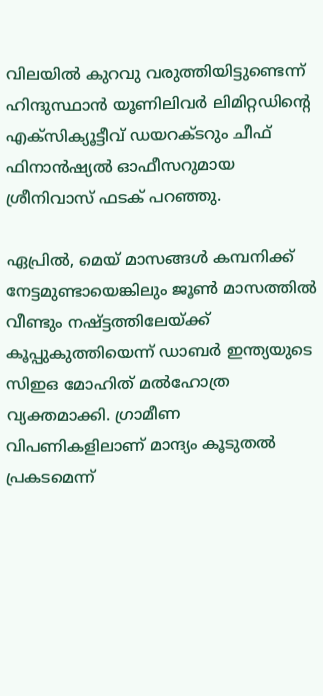വിലയിൽ കുറവു വരുത്തിയിട്ടുണ്ടെന്ന് ഹിന്ദുസ്ഥാൻ യൂണിലിവർ ലിമിറ്റഡിന്റെ എക്സിക്യൂട്ടീവ് ഡയറക്ടറും ചീഫ് ഫിനാൻഷ്യൽ ഓഫീസറുമായ ശ്രീനിവാസ് ഫടക് പറഞ്ഞു.

ഏപ്രിൽ, മെയ് മാസങ്ങൾ കമ്പനിക്ക് നേട്ടമുണ്ടായെങ്കിലും ജൂൺ മാസത്തിൽ വീണ്ടും നഷ്ട്ടത്തിലേയ്ക്ക് കൂപ്പുകുത്തിയെന്ന് ഡാബർ ഇന്ത്യയുടെ സിഇഒ മോഹിത് മൽഹോത്ര വ്യക്തമാക്കി. ഗ്രാമീണ വിപണികളിലാണ് മാന്ദ്യം കൂടുതൽ പ്രകടമെന്ന്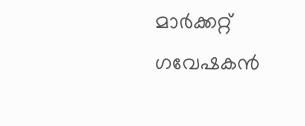മാർക്കറ്റ് ഗവേഷകൻ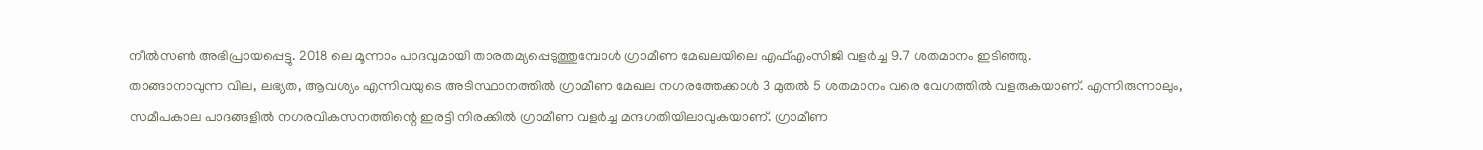നീൽസൺ അഭിപ്രായപ്പെട്ടു. 2018 ലെ മൂന്നാം പാദവുമായി താരതമ്യപ്പെടുത്തുമ്പോൾ ഗ്രാമീണ മേഖലയിലെ എഫ്എംസിജി വളർച്ച 9.7 ശതമാനം ഇടിഞ്ഞു.
താങ്ങാനാവുന്ന വില, ലഭ്യത, ആവശ്യം എന്നിവയുടെ അടിസ്ഥാനത്തിൽ ഗ്രാമീണ മേഖല നഗരത്തേക്കാൾ 3 മുതൽ 5 ശതമാനം വരെ വേഗത്തിൽ വളരുകയാണ്. എന്നിരുന്നാലും, സമീപകാല പാദങ്ങളിൽ നഗരവികസനത്തിന്റെ ഇരട്ടി നിരക്കിൽ ഗ്രാമീണ വളർച്ച മന്ദഗതിയിലാവുകയാണ്. ഗ്രാമീണ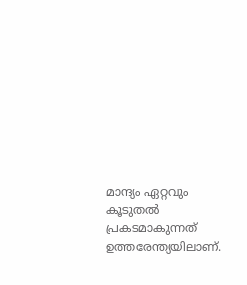മാന്ദ്യം ഏറ്റവും കൂടുതൽ പ്രകടമാകുന്നത് ഉത്തരേന്ത്യയിലാണ്.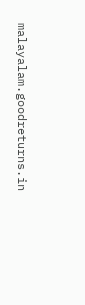malayalam.goodreturns.in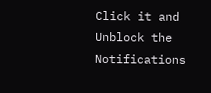Click it and Unblock the Notifications